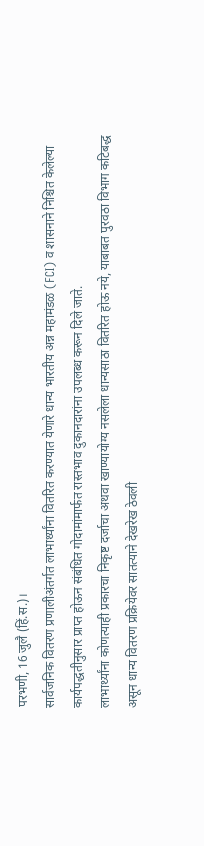परभणी, 16 जुलै (हिं.स.)।
सार्वजनिक वितरण प्रणालीअंतर्गत लाभार्थ्यांना वितरित करण्यात येणारे धान्य भारतीय अन्न महामंडळ (FCI) व शासनाने निश्चित केलेल्या कार्यपद्धतीनुसार प्राप्त होऊन संबंधित गोदामांमार्फत रास्तभाव दुकानदारांना उपलब्ध करून दिले जाते.
लाभार्थ्यांना कोणत्याही प्रकारचा निकृष्ट दर्जाचा अथवा खाण्यायोग्य नसलेला धान्यसाठा वितरित होऊ नये, याबाबत पुरवठा विभाग कटिबद्ध असून धान्य वितरण प्रक्रियेवर सातत्याने देखरेख ठेवली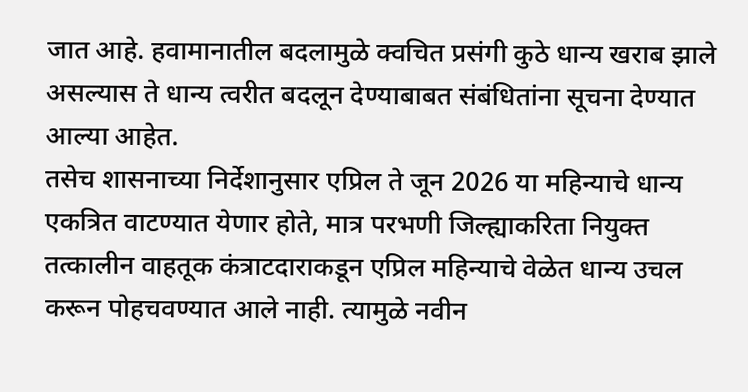जात आहे. हवामानातील बदलामुळे क्वचित प्रसंगी कुठे धान्य खराब झाले असल्यास ते धान्य त्वरीत बदलून देण्याबाबत संबंधितांना सूचना देण्यात आल्या आहेत.
तसेच शासनाच्या निर्देशानुसार एप्रिल ते जून 2026 या महिन्याचे धान्य एकत्रित वाटण्यात येणार होते, मात्र परभणी जिल्ह्याकरिता नियुक्त तत्कालीन वाहतूक कंत्राटदाराकडून एप्रिल महिन्याचे वेळेत धान्य उचल करून पोहचवण्यात आले नाही. त्यामुळे नवीन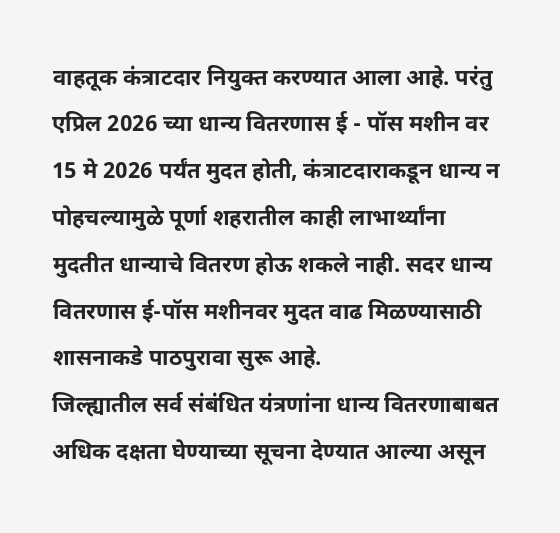वाहतूक कंत्राटदार नियुक्त करण्यात आला आहे. परंतु एप्रिल 2026 च्या धान्य वितरणास ई - पॉस मशीन वर 15 मे 2026 पर्यंत मुदत होती, कंत्राटदाराकडून धान्य न पोहचल्यामुळे पूर्णा शहरातील काही लाभार्थ्यांना मुदतीत धान्याचे वितरण होऊ शकले नाही. सदर धान्य वितरणास ई-पॉस मशीनवर मुदत वाढ मिळण्यासाठी शासनाकडे पाठपुरावा सुरू आहे.
जिल्ह्यातील सर्व संबंधित यंत्रणांना धान्य वितरणाबाबत अधिक दक्षता घेण्याच्या सूचना देण्यात आल्या असून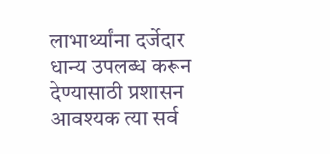लाभार्थ्यांना दर्जेदार धान्य उपलब्ध करून देण्यासाठी प्रशासन आवश्यक त्या सर्व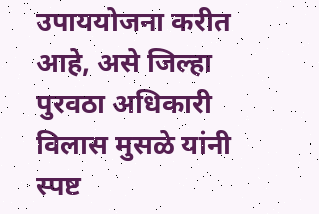उपाययोजना करीत आहे, असे जिल्हा पुरवठा अधिकारी विलास मुसळे यांनी स्पष्ट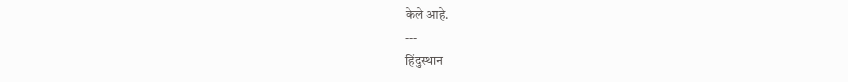केले आहे.
---
हिंदुस्थान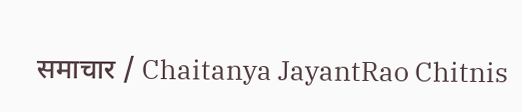समाचार / Chaitanya JayantRao Chitnis